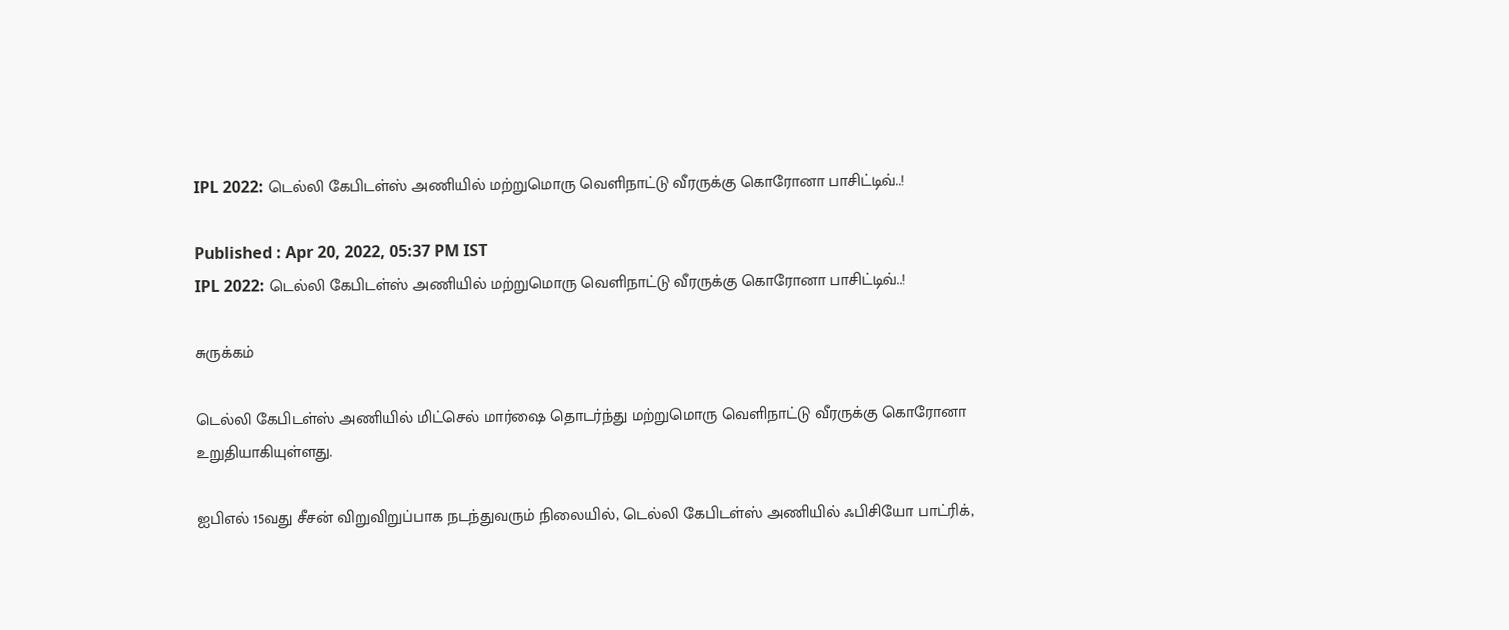IPL 2022: டெல்லி கேபிடள்ஸ் அணியில் மற்றுமொரு வெளிநாட்டு வீரருக்கு கொரோனா பாசிட்டிவ்..!

Published : Apr 20, 2022, 05:37 PM IST
IPL 2022: டெல்லி கேபிடள்ஸ் அணியில் மற்றுமொரு வெளிநாட்டு வீரருக்கு கொரோனா பாசிட்டிவ்..!

சுருக்கம்

டெல்லி கேபிடள்ஸ் அணியில் மிட்செல் மார்ஷை தொடர்ந்து மற்றுமொரு வெளிநாட்டு வீரருக்கு கொரோனா உறுதியாகியுள்ளது.

ஐபிஎல் 15வது சீசன் விறுவிறுப்பாக நடந்துவரும் நிலையில், டெல்லி கேபிடள்ஸ் அணியில் ஃபிசியோ பாட்ரிக்,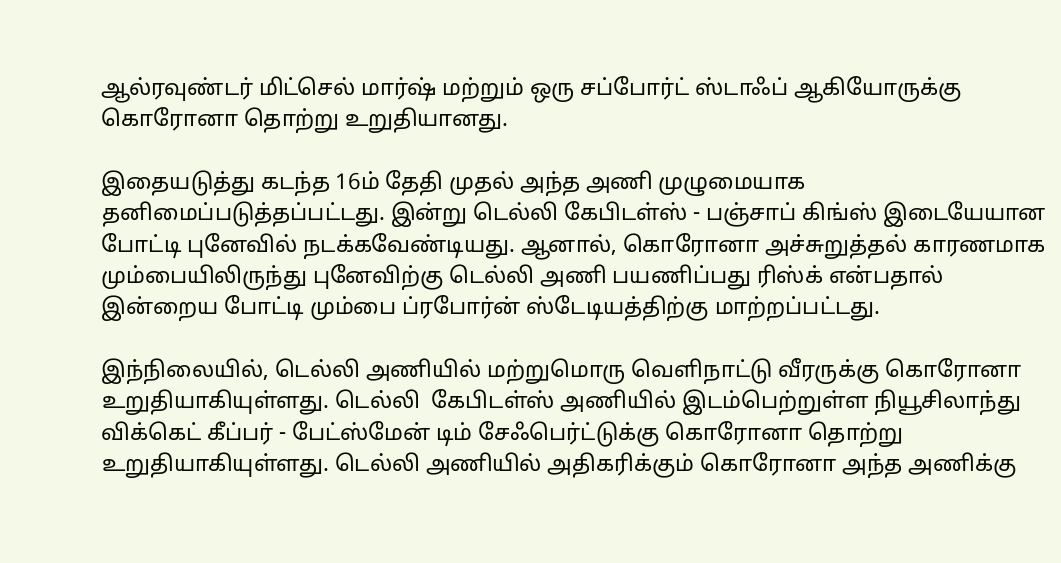ஆல்ரவுண்டர் மிட்செல் மார்ஷ் மற்றும் ஒரு சப்போர்ட் ஸ்டாஃப் ஆகியோருக்கு கொரோனா தொற்று உறுதியானது.

இதையடுத்து கடந்த 16ம் தேதி முதல் அந்த அணி முழுமையாக தனிமைப்படுத்தப்பட்டது. இன்று டெல்லி கேபிடள்ஸ் - பஞ்சாப் கிங்ஸ் இடையேயான போட்டி புனேவில் நடக்கவேண்டியது. ஆனால், கொரோனா அச்சுறுத்தல் காரணமாக மும்பையிலிருந்து புனேவிற்கு டெல்லி அணி பயணிப்பது ரிஸ்க் என்பதால் இன்றைய போட்டி மும்பை ப்ரபோர்ன் ஸ்டேடியத்திற்கு மாற்றப்பட்டது.

இந்நிலையில், டெல்லி அணியில் மற்றுமொரு வெளிநாட்டு வீரருக்கு கொரோனா உறுதியாகியுள்ளது. டெல்லி  கேபிடள்ஸ் அணியில் இடம்பெற்றுள்ள நியூசிலாந்து விக்கெட் கீப்பர் - பேட்ஸ்மேன் டிம் சேஃபெர்ட்டுக்கு கொரோனா தொற்று உறுதியாகியுள்ளது. டெல்லி அணியில் அதிகரிக்கும் கொரோனா அந்த அணிக்கு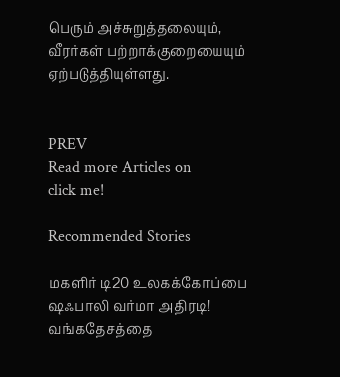பெரும் அச்சுறுத்தலையும், வீரர்கள் பற்றாக்குறையையும் ஏற்படுத்தியுள்ளது.


PREV
Read more Articles on
click me!

Recommended Stories

மகளிர் டி20 உலகக்கோப்பை ஷஃபாலி வர்மா அதிரடி! வங்கதேசத்தை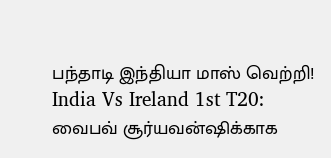பந்தாடி இந்தியா மாஸ் வெற்றி!
India Vs Ireland 1st T20: வைபவ் சூர்யவன்ஷிக்காக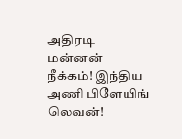அதிரடி மன்னன் நீக்கம்! இந்திய அணி பிளேயிங் லெவன்!